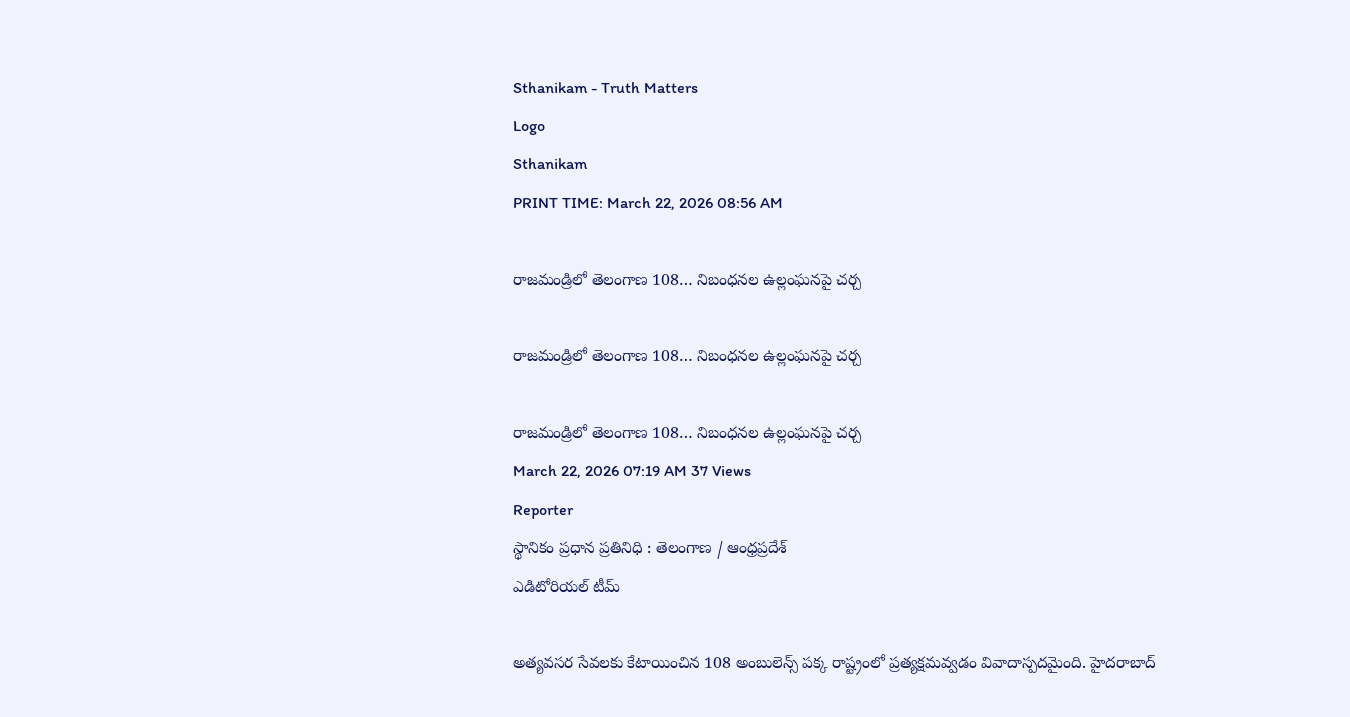Sthanikam - Truth Matters
Logo
Sthanikam
PRINT TIME: March 22, 2026 08:56 AM

రాజమండ్రిలో తెలంగాణ 108… నిబంధనల ఉల్లంఘనపై చర్చ

రాజమండ్రిలో తెలంగాణ 108… నిబంధనల ఉల్లంఘనపై చర్చ

రాజమండ్రిలో తెలంగాణ 108… నిబంధనల ఉల్లంఘనపై చర్చ
March 22, 2026 07:19 AM 37 Views
Reporter
స్థానికం ప్రధాన ప్రతినిధి : తెలంగాణ / ఆంధ్రప్రదేశ్
ఎడిటోరియల్ టీమ్

అత్యవసర సేవలకు కేటాయించిన 108 అంబులెన్స్ పక్క రాష్ట్రంలో ప్రత్యక్షమవ్వడం వివాదాస్పదమైంది. హైదరాబాద్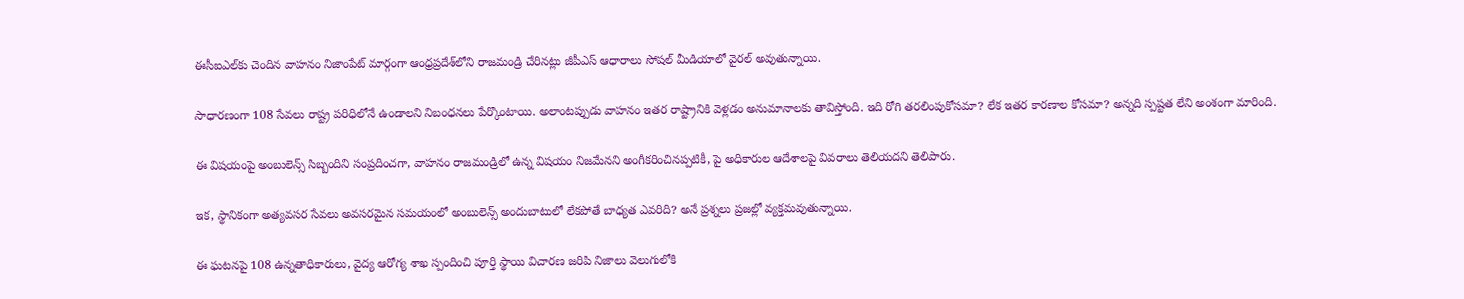ఈసీఐఎల్‌కు చెందిన వాహనం నిజాంపేట్ మార్గంగా ఆంధ్రప్రదేశ్‌లోని రాజమండ్రి చేరినట్లు జీపీఎస్ ఆధారాలు సోషల్ మీడియాలో వైరల్ అవుతున్నాయి.

సాధారణంగా 108 సేవలు రాష్ట్ర పరిధిలోనే ఉండాలని నిబంధనలు పేర్కొంటాయి. అలాంటప్పుడు వాహనం ఇతర రాష్ట్రానికి వెళ్లడం అనుమానాలకు తావిస్తోంది. ఇది రోగి తరలింపుకోసమా? లేక ఇతర కారణాల కోసమా? అన్నది స్పష్టత లేని అంశంగా మారింది.

ఈ విషయంపై అంబులెన్స్ సిబ్బందిని సంప్రదించగా, వాహనం రాజమండ్రిలో ఉన్న విషయం నిజమేనని అంగీకరించినప్పటికీ, పై అధికారుల ఆదేశాలపై వివరాలు తెలియదని తెలిపారు.

ఇక, స్థానికంగా అత్యవసర సేవలు అవసరమైన సమయంలో అంబులెన్స్ అందుబాటులో లేకపోతే బాధ్యత ఎవరిది? అనే ప్రశ్నలు ప్రజల్లో వ్యక్తమవుతున్నాయి.

ఈ ఘటనపై 108 ఉన్నతాధికారులు, వైద్య ఆరోగ్య శాఖ స్పందించి పూర్తి స్థాయి విచారణ జరిపి నిజాలు వెలుగులోకి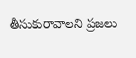తీసుకురావాలని ప్రజలు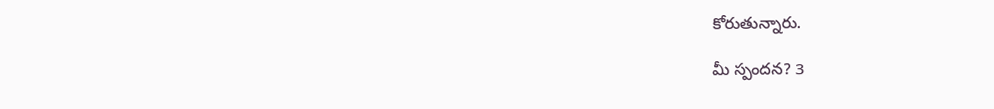కోరుతున్నారు.

మీ స్పందన? 3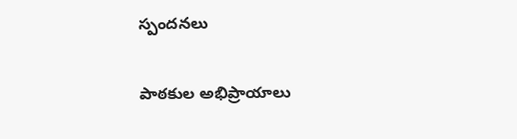స్పందనలు

పాఠకుల అభిప్రాయాలు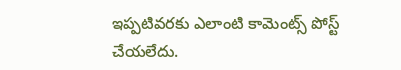ఇప్పటివరకు ఎలాంటి కామెంట్స్ పోస్ట్ చేయలేదు.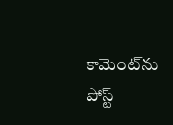కామెంట్‌ను పోస్ట్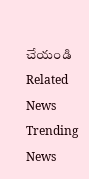చేయండి
Related News
Trending News